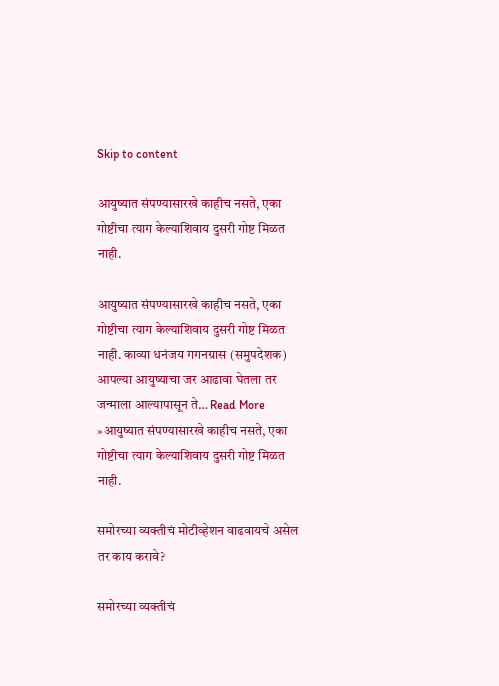Skip to content

आयुष्यात संपण्यासारखे काहीच नसते, एका गोष्टीचा त्याग केल्याशिवाय दुसरी गोष्ट मिळत नाही.

आयुष्यात संपण्यासारखे काहीच नसते, एका गोष्टीचा त्याग केल्याशिवाय दुसरी गोष्ट मिळत नाही. काव्या धनंजय गगनग्रास (समुपदेशक) आपल्या आयुष्याचा जर आढावा घेतला तर जन्माला आल्यापासून ते… Read More »आयुष्यात संपण्यासारखे काहीच नसते, एका गोष्टीचा त्याग केल्याशिवाय दुसरी गोष्ट मिळत नाही.

समोरच्या व्यक्तीचं मोटीव्हेशन वाढवायचे असेल तर काय करावे?

समोरच्या व्यक्तीचं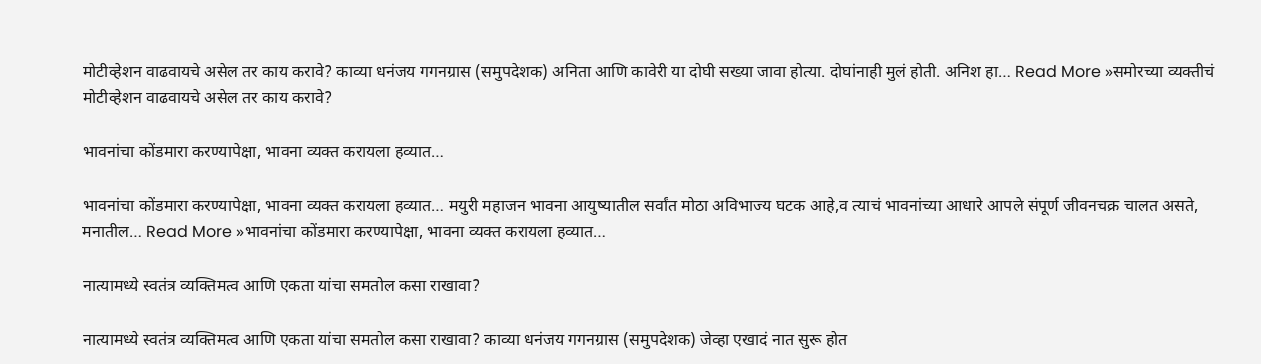मोटीव्हेशन वाढवायचे असेल तर काय करावे? काव्या धनंजय गगनग्रास (समुपदेशक) अनिता आणि कावेरी या दोघी सख्या जावा होत्या. दोघांनाही मुलं होती. अनिश हा… Read More »समोरच्या व्यक्तीचं मोटीव्हेशन वाढवायचे असेल तर काय करावे?

भावनांचा कोंडमारा करण्यापेक्षा, भावना व्यक्त करायला हव्यात…

भावनांचा कोंडमारा करण्यापेक्षा, भावना व्यक्त करायला हव्यात… मयुरी महाजन भावना आयुष्यातील सर्वांत मोठा अविभाज्य घटक आहे,व त्याचं भावनांच्या आधारे आपले संपूर्ण जीवनचक्र चालत असते, मनातील… Read More »भावनांचा कोंडमारा करण्यापेक्षा, भावना व्यक्त करायला हव्यात…

नात्यामध्ये स्वतंत्र व्यक्तिमत्व आणि एकता यांचा समतोल कसा राखावा?

नात्यामध्ये स्वतंत्र व्यक्तिमत्व आणि एकता यांचा समतोल कसा राखावा? काव्या धनंजय गगनग्रास (समुपदेशक) जेव्हा एखादं नात सुरू होत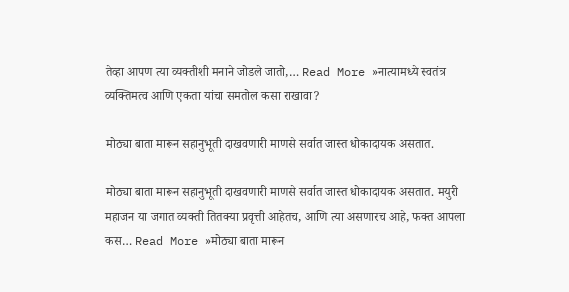तेव्हा आपण त्या व्यक्तीशी मनाने जोडले जातो,… Read More »नात्यामध्ये स्वतंत्र व्यक्तिमत्व आणि एकता यांचा समतोल कसा राखावा?

मोठ्या बाता मारून सहानुभूती दाखवणारी माणसे सर्वात जास्त धोकादायक असतात.

मोठ्या बाता मारून सहानुभूती दाखवणारी माणसे सर्वात जास्त धोकादायक असतात. मयुरी महाजन या जगात व्यक्ती तितक्या प्रवृत्ती आहेतच, आणि त्या असणारच आहे, फक्त आपला कस… Read More »मोठ्या बाता मारून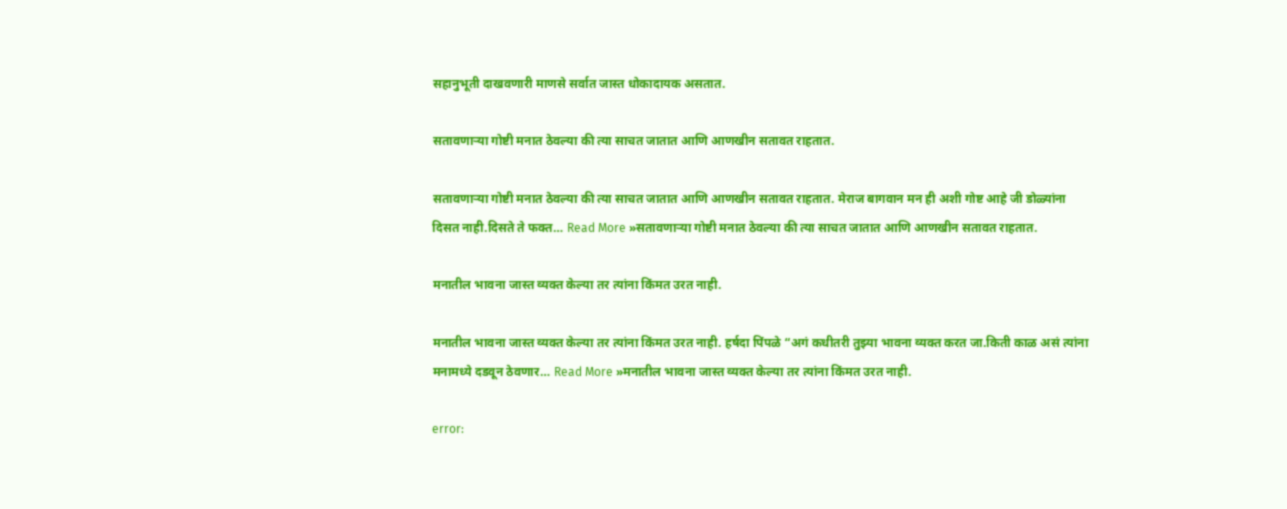सहानुभूती दाखवणारी माणसे सर्वात जास्त धोकादायक असतात.

सतावणाऱ्या गोष्टी मनात ठेवल्या की त्या साचत जातात आणि आणखीन सतावत राहतात.

सतावणाऱ्या गोष्टी मनात ठेवल्या की त्या साचत जातात आणि आणखीन सतावत राहतात. मेराज बागवान मन ही अशी गोष्ट आहे जी डोळ्यांना दिसत नाही.दिसते ते फक्त… Read More »सतावणाऱ्या गोष्टी मनात ठेवल्या की त्या साचत जातात आणि आणखीन सतावत राहतात.

मनातील भावना जास्त व्यक्त केल्या तर त्यांना किंमत उरत नाही.

मनातील भावना जास्त व्यक्त केल्या तर त्यांना किंमत उरत नाही. हर्षदा पिंपळे “अगं कधीतरी तुझ्या भावना व्यक्त करत जा.किती काळ असं त्यांना मनामध्ये दडवून ठेवणार… Read More »मनातील भावना जास्त व्यक्त केल्या तर त्यांना किंमत उरत नाही.

error: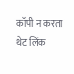कॉपी न करता थेट लिंक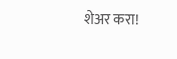शेअर करा!